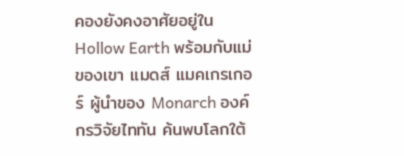คองยังคงอาศัยอยู่ใน Hollow Earth พร้อมกับแม่ของเขา แมดส์ แมคเกรเกอร์ ผู้นำของ Monarch องค์กรวิจัยไททัน ค้นพบโลกใต้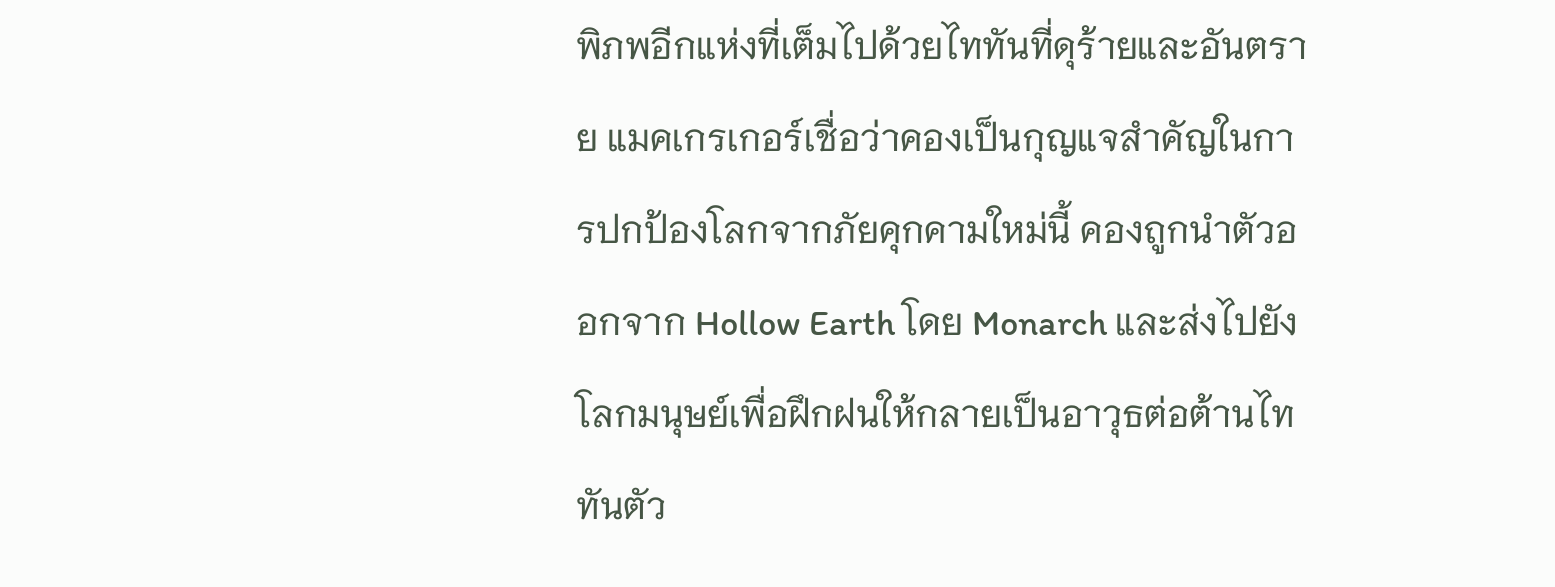พิภพอีกแห่งที่เต็มไปด้วยไททันที่ดุร้ายและอันตราย แมคเกรเกอร์เชื่อว่าคองเป็นกุญแจสำคัญในการปกป้องโลกจากภัยคุกคามใหม่นี้ คองถูกนำตัวออกจาก Hollow Earth โดย Monarch และส่งไปยังโลกมนุษย์เพื่อฝึกฝนให้กลายเป็นอาวุธต่อต้านไททันตัว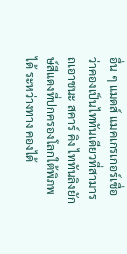อื่น ๆ แมดส์ แมคเกรเกอร์เชื่อว่าคองเป็นไททันเดียวที่สามารถเอาชนะ สคาร์ คิง ไททันลิงยักษ์สีแดงที่ปกครองโลกใต้พิภพได้ ระหว่างทาง คองได้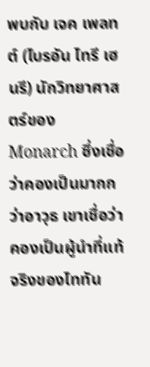พบกับ เจค เพลทต์ (ไบรอัน ไทรี เฮนรี) นักวิทยาศาสตร์ของ Monarch ซึ่งเชื่อว่าคองเป็นมากกว่าอาวุธ เขาเชื่อว่าคองเป็นผู้นำที่แท้จริงของไททัน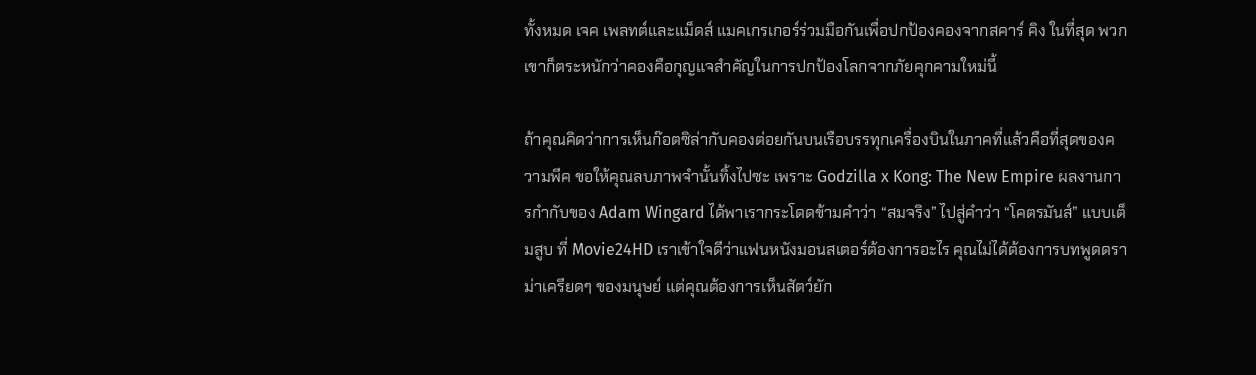ทั้งหมด เจค เพลทต์และแม็ดส์ แมคเกรเกอร์ร่วมมือกันเพื่อปกป้องคองจากสคาร์ คิง ในที่สุด พวกเขาก็ตระหนักว่าคองคือกุญแจสำคัญในการปกป้องโลกจากภัยคุกคามใหม่นี้

ถ้าคุณคิดว่าการเห็นก๊อตซิล่ากับคองต่อยกันบนเรือบรรทุกเครื่องบินในภาคที่แล้วคือที่สุดของความพีค ขอให้คุณลบภาพจำนั้นทิ้งไปซะ เพราะ Godzilla x Kong: The New Empire ผลงานการกำกับของ Adam Wingard ได้พาเรากระโดดข้ามคำว่า “สมจริง” ไปสู่คำว่า “โคตรมันส์” แบบเต็มสูบ ที่ Movie24HD เราเข้าใจดีว่าแฟนหนังมอนสเตอร์ต้องการอะไร คุณไม่ได้ต้องการบทพูดดราม่าเครียดๆ ของมนุษย์ แต่คุณต้องการเห็นสัตว์ยัก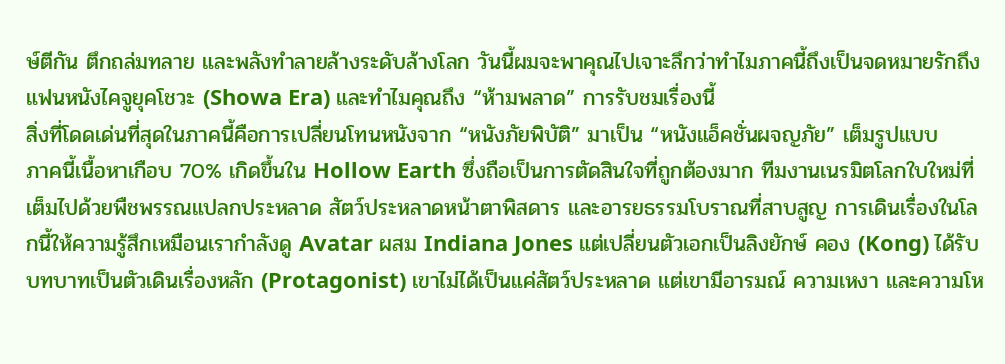ษ์ตีกัน ตึกถล่มทลาย และพลังทำลายล้างระดับล้างโลก วันนี้ผมจะพาคุณไปเจาะลึกว่าทำไมภาคนี้ถึงเป็นจดหมายรักถึงแฟนหนังไคจูยุคโชวะ (Showa Era) และทำไมคุณถึง “ห้ามพลาด” การรับชมเรื่องนี้
สิ่งที่โดดเด่นที่สุดในภาคนี้คือการเปลี่ยนโทนหนังจาก “หนังภัยพิบัติ” มาเป็น “หนังแอ็คชั่นผจญภัย” เต็มรูปแบบ
ภาคนี้เนื้อหาเกือบ 70% เกิดขึ้นใน Hollow Earth ซึ่งถือเป็นการตัดสินใจที่ถูกต้องมาก ทีมงานเนรมิตโลกใบใหม่ที่เต็มไปด้วยพืชพรรณแปลกประหลาด สัตว์ประหลาดหน้าตาพิสดาร และอารยธรรมโบราณที่สาบสูญ การเดินเรื่องในโลกนี้ให้ความรู้สึกเหมือนเรากำลังดู Avatar ผสม Indiana Jones แต่เปลี่ยนตัวเอกเป็นลิงยักษ์ คอง (Kong) ได้รับบทบาทเป็นตัวเดินเรื่องหลัก (Protagonist) เขาไม่ได้เป็นแค่สัตว์ประหลาด แต่เขามีอารมณ์ ความเหงา และความโห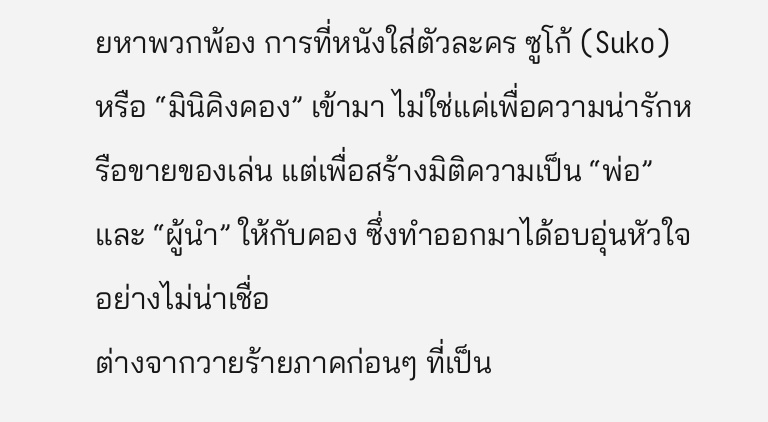ยหาพวกพ้อง การที่หนังใส่ตัวละคร ซูโก้ (Suko) หรือ “มินิคิงคอง” เข้ามา ไม่ใช่แค่เพื่อความน่ารักหรือขายของเล่น แต่เพื่อสร้างมิติความเป็น “พ่อ” และ “ผู้นำ” ให้กับคอง ซึ่งทำออกมาได้อบอุ่นหัวใจอย่างไม่น่าเชื่อ
ต่างจากวายร้ายภาคก่อนๆ ที่เป็น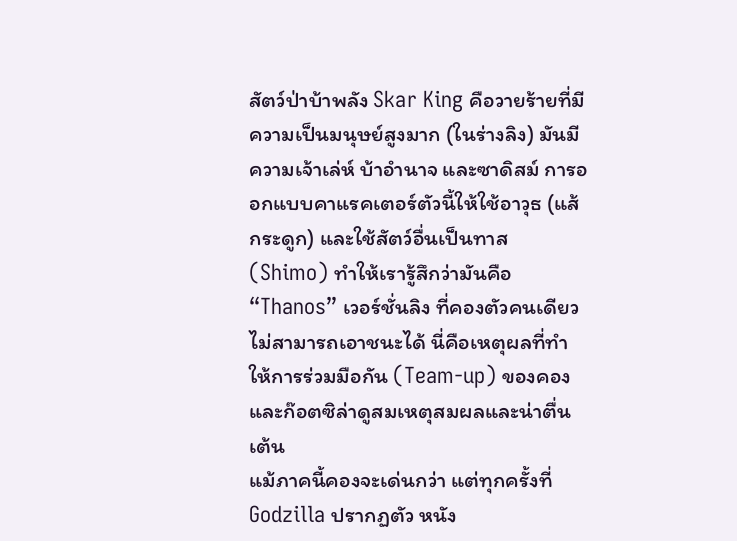สัตว์ป่าบ้าพลัง Skar King คือวายร้ายที่มีความเป็นมนุษย์สูงมาก (ในร่างลิง) มันมีความเจ้าเล่ห์ บ้าอำนาจ และซาดิสม์ การออกแบบคาแรคเตอร์ตัวนี้ให้ใช้อาวุธ (แส้กระดูก) และใช้สัตว์อื่นเป็นทาส (Shimo) ทำให้เรารู้สึกว่ามันคือ “Thanos” เวอร์ชั่นลิง ที่คองตัวคนเดียวไม่สามารถเอาชนะได้ นี่คือเหตุผลที่ทำให้การร่วมมือกัน (Team-up) ของคองและก๊อตซิล่าดูสมเหตุสมผลและน่าตื่นเต้น
แม้ภาคนี้คองจะเด่นกว่า แต่ทุกครั้งที่ Godzilla ปรากฏตัว หนัง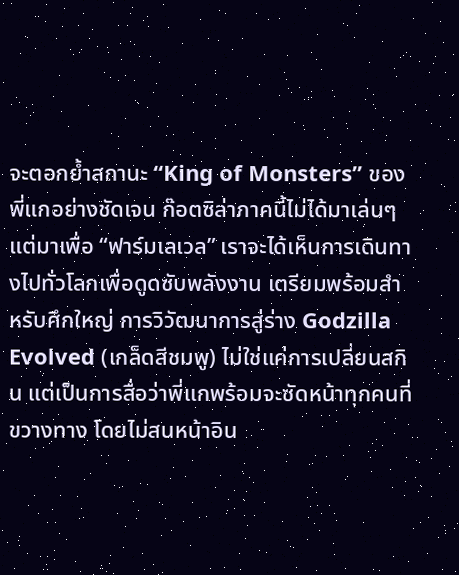จะตอกย้ำสถานะ “King of Monsters” ของพี่แกอย่างชัดเจน ก๊อตซิล่าภาคนี้ไม่ได้มาเล่นๆ แต่มาเพื่อ “ฟาร์มเลเวล” เราจะได้เห็นการเดินทางไปทั่วโลกเพื่อดูดซับพลังงาน เตรียมพร้อมสำหรับศึกใหญ่ การวิวัฒนาการสู่ร่าง Godzilla Evolved (เกล็ดสีชมพู) ไม่ใช่แค่การเปลี่ยนสกิน แต่เป็นการสื่อว่าพี่แกพร้อมจะซัดหน้าทุกคนที่ขวางทาง โดยไม่สนหน้าอิน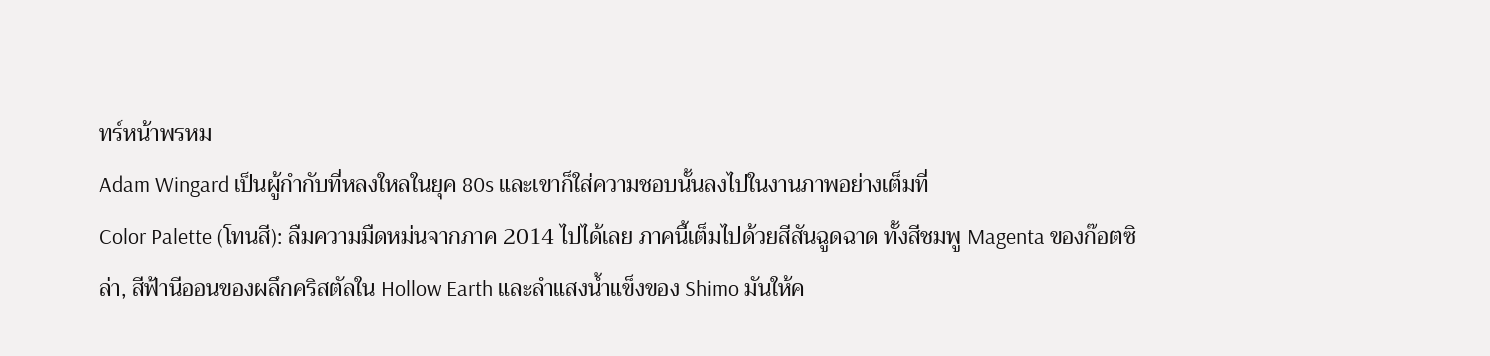ทร์หน้าพรหม
Adam Wingard เป็นผู้กำกับที่หลงใหลในยุค 80s และเขาก็ใส่ความชอบนั้นลงไปในงานภาพอย่างเต็มที่
Color Palette (โทนสี): ลืมความมืดหม่นจากภาค 2014 ไปได้เลย ภาคนี้เต็มไปด้วยสีสันฉูดฉาด ทั้งสีชมพู Magenta ของก๊อตซิล่า, สีฟ้านีออนของผลึกคริสตัลใน Hollow Earth และลำแสงน้ำแข็งของ Shimo มันให้ค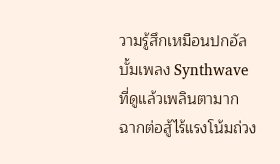วามรู้สึกเหมือนปกอัลบั้มเพลง Synthwave ที่ดูแล้วเพลินตามาก
ฉากต่อสู้ไร้แรงโน้มถ่วง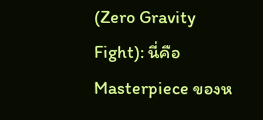(Zero Gravity Fight): นี่คือ Masterpiece ของห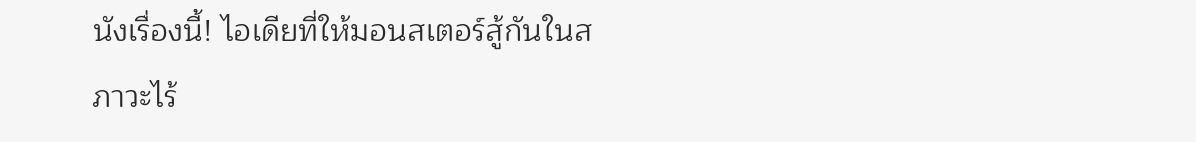นังเรื่องนี้! ไอเดียที่ให้มอนสเตอร์สู้กันในสภาวะไร้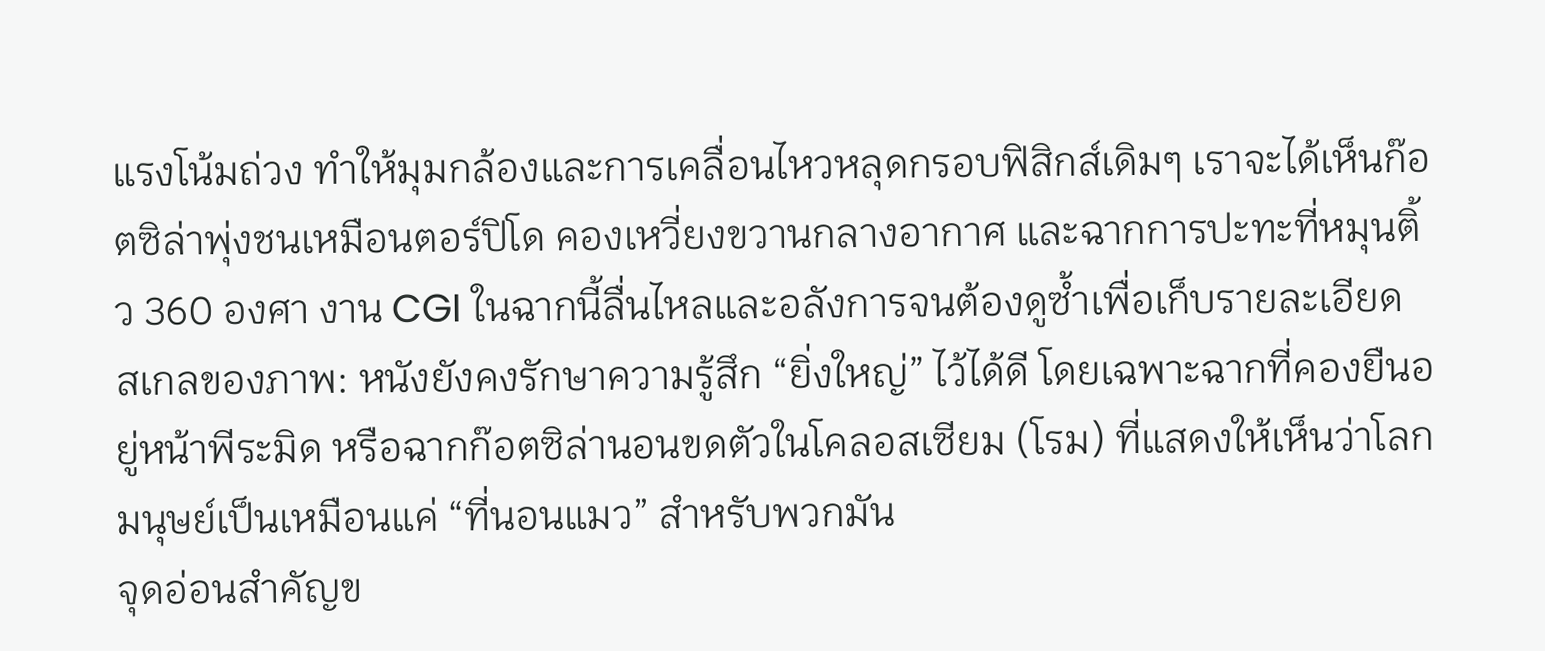แรงโน้มถ่วง ทำให้มุมกล้องและการเคลื่อนไหวหลุดกรอบฟิสิกส์เดิมๆ เราจะได้เห็นก๊อตซิล่าพุ่งชนเหมือนตอร์ปิโด คองเหวี่ยงขวานกลางอากาศ และฉากการปะทะที่หมุนติ้ว 360 องศา งาน CGI ในฉากนี้ลื่นไหลและอลังการจนต้องดูซ้ำเพื่อเก็บรายละเอียด
สเกลของภาพ: หนังยังคงรักษาความรู้สึก “ยิ่งใหญ่” ไว้ได้ดี โดยเฉพาะฉากที่คองยืนอยู่หน้าพีระมิด หรือฉากก๊อตซิล่านอนขดตัวในโคลอสเซียม (โรม) ที่แสดงให้เห็นว่าโลกมนุษย์เป็นเหมือนแค่ “ที่นอนแมว” สำหรับพวกมัน
จุดอ่อนสำคัญข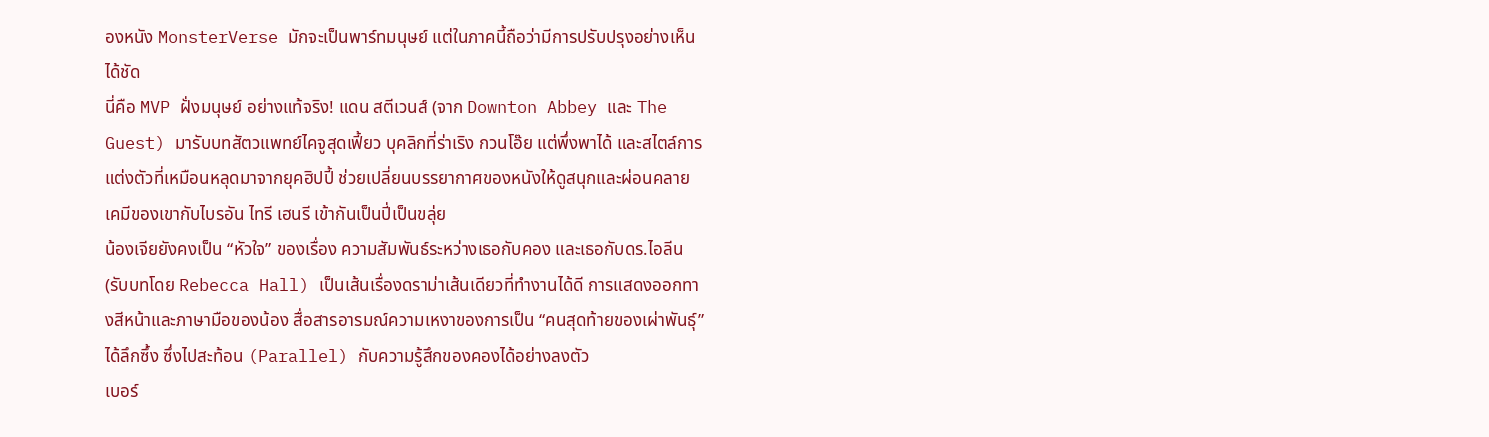องหนัง MonsterVerse มักจะเป็นพาร์ทมนุษย์ แต่ในภาคนี้ถือว่ามีการปรับปรุงอย่างเห็นได้ชัด
นี่คือ MVP ฝั่งมนุษย์ อย่างแท้จริง! แดน สตีเวนส์ (จาก Downton Abbey และ The Guest) มารับบทสัตวแพทย์ไคจูสุดเฟี้ยว บุคลิกที่ร่าเริง กวนโอ๊ย แต่พึ่งพาได้ และสไตล์การแต่งตัวที่เหมือนหลุดมาจากยุคฮิปปี้ ช่วยเปลี่ยนบรรยากาศของหนังให้ดูสนุกและผ่อนคลาย เคมีของเขากับไบรอัน ไทรี เฮนรี เข้ากันเป็นปี่เป็นขลุ่ย
น้องเจียยังคงเป็น “หัวใจ” ของเรื่อง ความสัมพันธ์ระหว่างเธอกับคอง และเธอกับดร.ไอลีน (รับบทโดย Rebecca Hall) เป็นเส้นเรื่องดราม่าเส้นเดียวที่ทำงานได้ดี การแสดงออกทางสีหน้าและภาษามือของน้อง สื่อสารอารมณ์ความเหงาของการเป็น “คนสุดท้ายของเผ่าพันธุ์” ได้ลึกซึ้ง ซึ่งไปสะท้อน (Parallel) กับความรู้สึกของคองได้อย่างลงตัว
เบอร์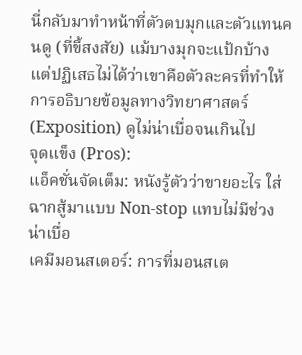นี่กลับมาทำหน้าที่ตัวตบมุกและตัวแทนคนดู (ที่ขี้สงสัย) แม้บางมุกจะแป้กบ้าง แต่ปฏิเสธไม่ได้ว่าเขาคือตัวละครที่ทำให้การอธิบายข้อมูลทางวิทยาศาสตร์ (Exposition) ดูไม่น่าเบื่อจนเกินไป
จุดแข็ง (Pros):
แอ็คชั่นจัดเต็ม: หนังรู้ตัวว่าขายอะไร ใส่ฉากสู้มาแบบ Non-stop แทบไม่มีช่วงน่าเบื่อ
เคมีมอนสเตอร์: การที่มอนสเต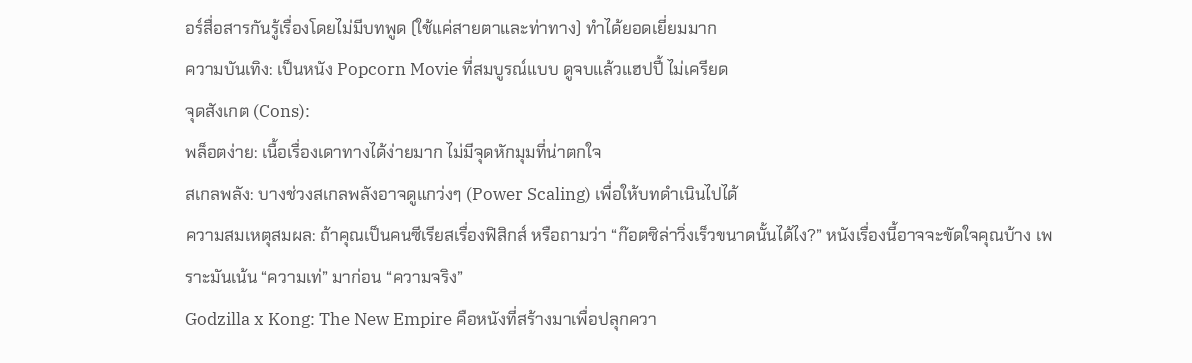อร์สื่อสารกันรู้เรื่องโดยไม่มีบทพูด (ใช้แค่สายตาและท่าทาง) ทำได้ยอดเยี่ยมมาก
ความบันเทิง: เป็นหนัง Popcorn Movie ที่สมบูรณ์แบบ ดูจบแล้วแฮปปี้ ไม่เครียด
จุดสังเกต (Cons):
พล็อตง่าย: เนื้อเรื่องเดาทางได้ง่ายมาก ไม่มีจุดหักมุมที่น่าตกใจ
สเกลพลัง: บางช่วงสเกลพลังอาจดูแกว่งๆ (Power Scaling) เพื่อให้บทดำเนินไปได้
ความสมเหตุสมผล: ถ้าคุณเป็นคนซีเรียสเรื่องฟิสิกส์ หรือถามว่า “ก๊อตซิล่าวิ่งเร็วขนาดนั้นได้ไง?” หนังเรื่องนี้อาจจะขัดใจคุณบ้าง เพราะมันเน้น “ความเท่” มาก่อน “ความจริง”
Godzilla x Kong: The New Empire คือหนังที่สร้างมาเพื่อปลุกควา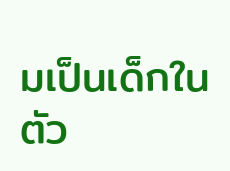มเป็นเด็กในตัว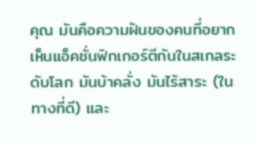คุณ มันคือความฝันของคนที่อยากเห็นแอ็คชั่นฟิกเกอร์ตีกันในสเกลระดับโลก มันบ้าคลั่ง มันไร้สาระ (ในทางที่ดี) และ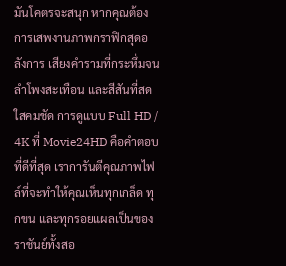มันโคตรจะสนุก หากคุณต้องการเสพงานภาพกราฟิกสุดอลังการ เสียงคำรามที่กระหึ่มจนลำโพงสะเทือน และสีสันที่สดใสคมชัด การดูแบบ Full HD / 4K ที่ Movie24HD คือคำตอบที่ดีที่สุด เราการันตีคุณภาพไฟล์ที่จะทำให้คุณเห็นทุกเกล็ด ทุกขน และทุกรอยแผลเป็นของราชันย์ทั้งสอ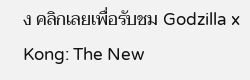ง คลิกเลยเพื่อรับชม Godzilla x Kong: The New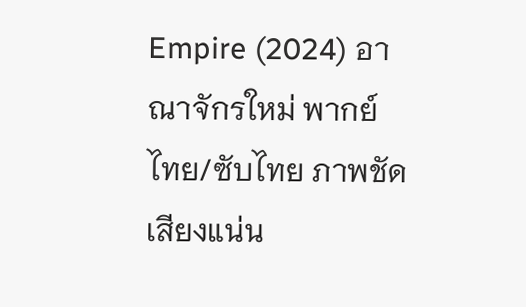Empire (2024) อาณาจักรใหม่ พากย์ไทย/ซับไทย ภาพชัด เสียงแน่น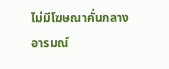ไม่มีโฆษณาคั่นกลางอารมณ์